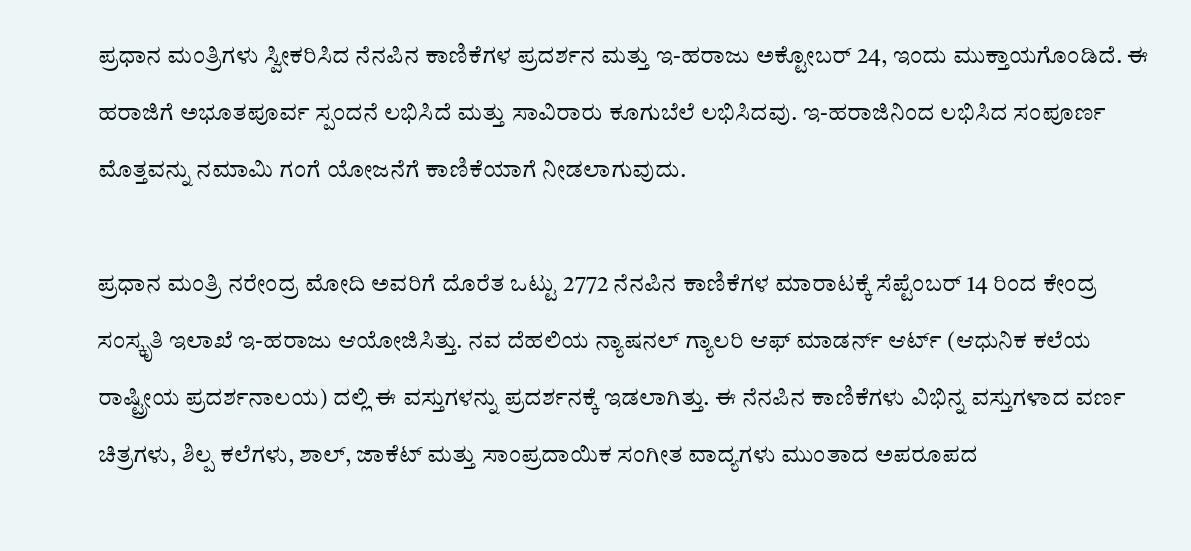ಪ್ರಧಾನ ಮಂತ್ರಿಗಳು ಸ್ವೀಕರಿಸಿದ ನೆನಪಿನ ಕಾಣಿಕೆಗಳ ಪ್ರದರ್ಶನ ಮತ್ತು ಇ-ಹರಾಜು ಅಕ್ಟೋಬರ್ 24, ಇಂದು ಮುಕ್ತಾಯಗೊಂಡಿದೆ. ಈ ಹರಾಜಿಗೆ ಅಭೂತಪೂರ್ವ ಸ್ಪಂದನೆ ಲಭಿಸಿದೆ ಮತ್ತು ಸಾವಿರಾರು ಕೂಗುಬೆಲೆ ಲಭಿಸಿದವು. ಇ-ಹರಾಜಿನಿಂದ ಲಭಿಸಿದ ಸಂಪೂರ್ಣ ಮೊತ್ತವನ್ನು ನಮಾಮಿ ಗಂಗೆ ಯೋಜನೆಗೆ ಕಾಣಿಕೆಯಾಗೆ ನೀಡಲಾಗುವುದು.

ಪ್ರಧಾನ ಮಂತ್ರಿ ನರೇಂದ್ರ ಮೋದಿ ಅವರಿಗೆ ದೊರೆತ ಒಟ್ಟು 2772 ನೆನಪಿನ ಕಾಣಿಕೆಗಳ ಮಾರಾಟಕ್ಕೆ ಸೆಪ್ಟೆಂಬರ್ 14 ರಿಂದ ಕೇಂದ್ರ ಸಂಸ್ಕೃತಿ ಇಲಾಖೆ ಇ-ಹರಾಜು ಆಯೋಜಿಸಿತ್ತು. ನವ ದೆಹಲಿಯ ನ್ಯಾಷನಲ್ ಗ್ಯಾಲರಿ ಆಫ್ ಮಾಡರ್ನ್ ಆರ್ಟ್ (ಆಧುನಿಕ ಕಲೆಯ ರಾಷ್ಟ್ರೀಯ ಪ್ರದರ್ಶನಾಲಯ) ದಲ್ಲಿ ಈ ವಸ್ತುಗಳನ್ನು ಪ್ರದರ್ಶನಕ್ಕೆ ಇಡಲಾಗಿತ್ತು. ಈ ನೆನಪಿನ ಕಾಣಿಕೆಗಳು ವಿಭಿನ್ನ ವಸ್ತುಗಳಾದ ವರ್ಣ ಚಿತ್ರಗಳು, ಶಿಲ್ಪ ಕಲೆಗಳು, ಶಾಲ್, ಜಾಕೆಟ್ ಮತ್ತು ಸಾಂಪ್ರದಾಯಿಕ ಸಂಗೀತ ವಾದ್ಯಗಳು ಮುಂತಾದ ಅಪರೂಪದ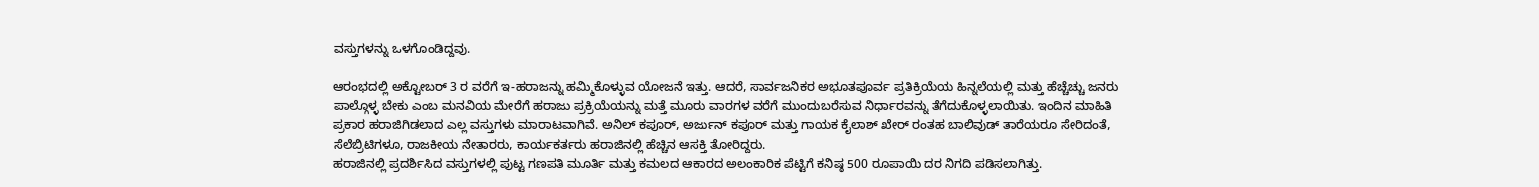ವಸ್ತುಗಳನ್ನು ಒಳಗೊಂಡಿದ್ದವು.

ಆರಂಭದಲ್ಲಿ ಅಕ್ಟೋಬರ್ 3 ರ ವರೆಗೆ ಇ-ಹರಾಜನ್ನು ಹಮ್ಮಿಕೊಳ್ಳುವ ಯೋಜನೆ ಇತ್ತು. ಆದರೆ, ಸಾರ್ವಜನಿಕರ ಅಭೂತಪೂರ್ವ ಪ್ರತಿಕ್ರಿಯೆಯ ಹಿನ್ನಲೆಯಲ್ಲಿ ಮತ್ತು ಹೆಚ್ಚೆಚ್ಚು ಜನರು ಪಾಲ್ಗೊಳ್ಳ ಬೇಕು ಎಂಬ ಮನವಿಯ ಮೇರೆಗೆ ಹರಾಜು ಪ್ರಕ್ರಿಯೆಯನ್ನು ಮತ್ತೆ ಮೂರು ವಾರಗಳ ವರೆಗೆ ಮುಂದುಬರೆಸುವ ನಿರ್ಧಾರವನ್ನು ತೆಗೆದುಕೊಳ್ಳಲಾಯಿತು. ಇಂದಿನ ಮಾಹಿತಿ ಪ್ರಕಾರ ಹರಾಜಿಗಿಡಲಾದ ಎಲ್ಲ ವಸ್ತುಗಳು ಮಾರಾಟವಾಗಿವೆ. ಅನಿಲ್ ಕಪೂರ್, ಅರ್ಜುನ್ ಕಪೂರ್ ಮತ್ತು ಗಾಯಕ ಕೈಲಾಶ್ ಖೇರ್ ರಂತಹ ಬಾಲಿವುಡ್ ತಾರೆಯರೂ ಸೇರಿದಂತೆ, ಸೆಲೆಬ್ರಿಟಿಗಳೂ, ರಾಜಕೀಯ ನೇತಾರರು, ಕಾರ್ಯಕರ್ತರು ಹರಾಜಿನಲ್ಲಿ ಹೆಚ್ಚಿನ ಆಸಕ್ತಿ ತೋರಿದ್ದರು.
ಹರಾಜಿನಲ್ಲಿ ಪ್ರದರ್ಶಿಸಿದ ವಸ್ತುಗಳಲ್ಲಿ ಪುಟ್ಟ ಗಣಪತಿ ಮೂರ್ತಿ ಮತ್ತು ಕಮಲದ ಆಕಾರದ ಅಲಂಕಾರಿಕ ಪೆಟ್ಟಿಗೆ ಕನಿಷ್ಠ 500 ರೂಪಾಯಿ ದರ ನಿಗದಿ ಪಡಿಸಲಾಗಿತ್ತು.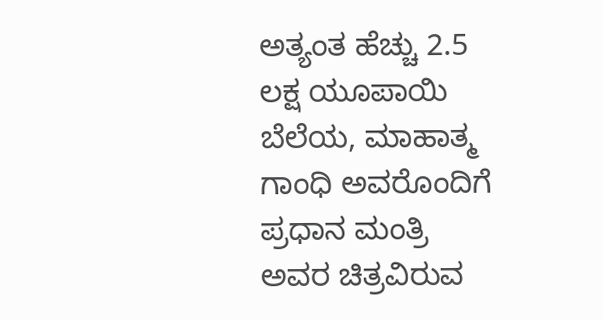ಅತ್ಯಂತ ಹೆಚ್ಚು 2.5 ಲಕ್ಷ ಯೂಪಾಯಿ ಬೆಲೆಯ, ಮಾಹಾತ್ಮ ಗಾಂಧಿ ಅವರೊಂದಿಗೆ ಪ್ರಧಾನ ಮಂತ್ರಿ ಅವರ ಚಿತ್ರವಿರುವ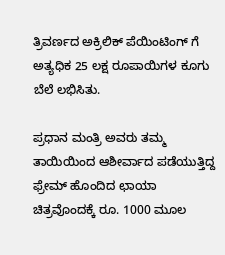ತ್ರಿವರ್ಣದ ಅಕ್ರಿಲಿಕ್ ಪೆಯಿಂಟಿಂಗ್ ಗೆ ಅತ್ಯಧಿಕ 25 ಲಕ್ಷ ರೂಪಾಯಿಗಳ ಕೂಗು ಬೆಲೆ ಲಭಿಸಿತು.

ಪ್ರಧಾನ ಮಂತ್ರಿ ಅವರು ತಮ್ಮ ತಾಯಿಯಿಂದ ಆಶೀರ್ವಾದ ಪಡೆಯುತ್ತಿದ್ದ ಫ್ರೇಮ್ ಹೊಂದಿದ ಛಾಯಾ ಚಿತ್ರವೊಂದಕ್ಕೆ ರೂ. 1000 ಮೂಲ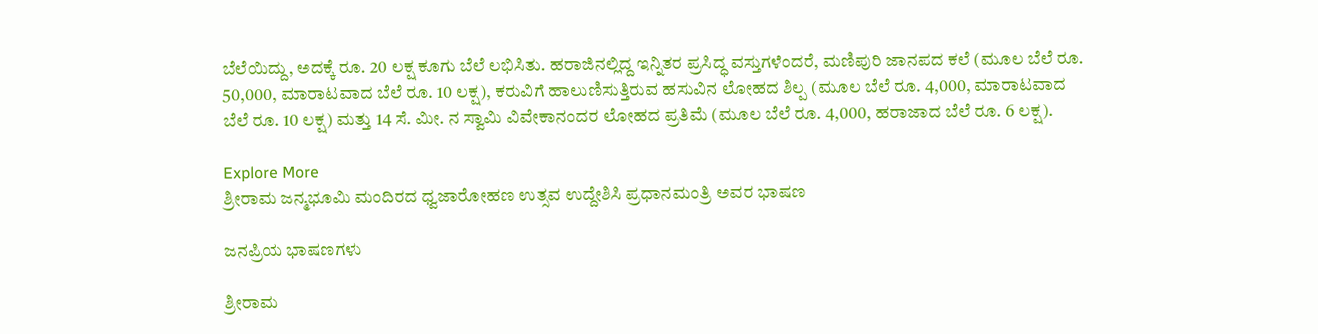ಬೆಲೆಯಿದ್ದು, ಅದಕ್ಕೆ ರೂ. 20 ಲಕ್ಷ ಕೂಗು ಬೆಲೆ ಲಭಿಸಿತು. ಹರಾಜಿನಲ್ಲಿದ್ದ ಇನ್ನಿತರ ಪ್ರಸಿದ್ಧ ವಸ್ತುಗಳೆಂದರೆ, ಮಣಿಪುರಿ ಜಾನಪದ ಕಲೆ (ಮೂಲ ಬೆಲೆ ರೂ. 50,000, ಮಾರಾಟವಾದ ಬೆಲೆ ರೂ. 10 ಲಕ್ಷ), ಕರುವಿಗೆ ಹಾಲುಣಿಸುತ್ತಿರುವ ಹಸುವಿನ ಲೋಹದ ಶಿಲ್ಪ (ಮೂಲ ಬೆಲೆ ರೂ. 4,000, ಮಾರಾಟವಾದ ಬೆಲೆ ರೂ. 10 ಲಕ್ಷ) ಮತ್ತು 14 ಸೆ. ಮೀ. ನ ಸ್ವಾಮಿ ವಿವೇಕಾನಂದರ ಲೋಹದ ಪ್ರತಿಮೆ (ಮೂಲ ಬೆಲೆ ರೂ. 4,000, ಹರಾಜಾದ ಬೆಲೆ ರೂ. 6 ಲಕ್ಷ).

Explore More
ಶ್ರೀರಾಮ ಜನ್ಮಭೂಮಿ ಮಂದಿರದ ಧ್ವಜಾರೋಹಣ ಉತ್ಸವ ಉದ್ದೇಶಿಸಿ ಪ್ರಧಾನಮಂತ್ರಿ ಅವರ ಭಾಷಣ

ಜನಪ್ರಿಯ ಭಾಷಣಗಳು

ಶ್ರೀರಾಮ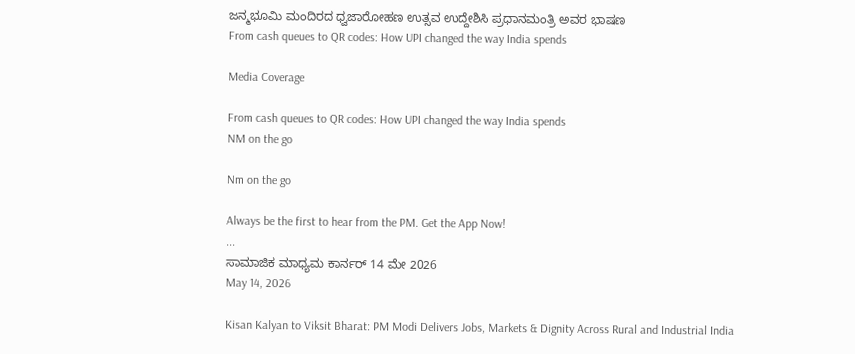ಜನ್ಮಭೂಮಿ ಮಂದಿರದ ಧ್ವಜಾರೋಹಣ ಉತ್ಸವ ಉದ್ದೇಶಿಸಿ ಪ್ರಧಾನಮಂತ್ರಿ ಅವರ ಭಾಷಣ
From cash queues to QR codes: How UPI changed the way India spends

Media Coverage

From cash queues to QR codes: How UPI changed the way India spends
NM on the go

Nm on the go

Always be the first to hear from the PM. Get the App Now!
...
ಸಾಮಾಜಿಕ ಮಾಧ್ಯಮ ಕಾರ್ನರ್ 14 ಮೇ 2026
May 14, 2026

Kisan Kalyan to Viksit Bharat: PM Modi Delivers Jobs, Markets & Dignity Across Rural and Industrial India